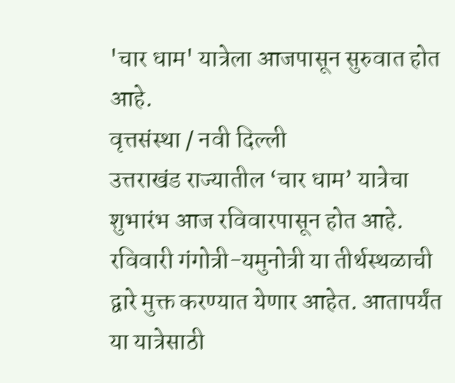'चार धाम' यात्रेला आजपासून सुरुवात होत आहे.
वृत्तसंस्था / नवी दिल्ली
उत्तराखंड राज्यातील ‘चार धाम’ यात्रेचा शुभारंभ आज रविवारपासून होत आहे. रविवारी गंगोत्री-यमुनोत्री या तीर्थस्थळाची द्वारे मुक्त करण्यात येणार आहेत. आतापर्यंत या यात्रेसाठी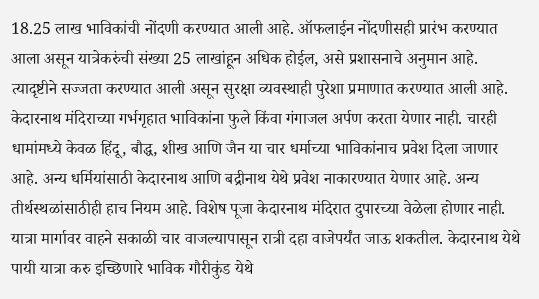18.25 लाख भाविकांची नोंदणी करण्यात आली आहे. ऑफलाईन नोंदणीसही प्रारंभ करण्यात आला असून यात्रेकरुंची संख्या 25 लाखांहून अधिक होईल, असे प्रशासनाचे अनुमान आहे. त्यादृष्टीने सज्जता करण्यात आली असून सुरक्षा व्यवस्थाही पुरेशा प्रमाणात करण्यात आली आहे.
केदारनाथ मंदिराच्या गर्भगृहात भाविकांना फुले किंवा गंगाजल अर्पण करता येणार नाही. चारही धामांमध्ये केवळ हिंदू, बौद्ध, शीख आणि जैन या चार धर्माच्या भाविकांनाच प्रवेश दिला जाणार आहे. अन्य धर्मियांसाठी केदारनाथ आणि बद्रीनाथ येथे प्रवेश नाकारण्यात येणार आहे. अन्य तीर्थस्थळांसाठीही हाच नियम आहे. विशेष पूजा केदारनाथ मंदिरात दुपारच्या वेळेला होणार नाही. यात्रा मार्गावर वाहने सकाळी चार वाजल्यापासून रात्री दहा वाजेपर्यंत जाऊ शकतील. केदारनाथ येथे पायी यात्रा करु इच्छिणारे भाविक गौरीकुंड येथे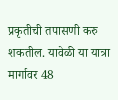प्रकृतीची तपासणी करु शकतील. यावेळी या यात्रा मार्गावर 48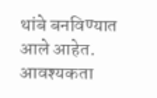थांबे बनविण्यात आले आहेत. आवश्यकता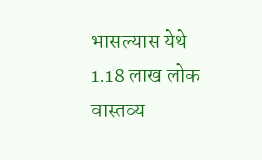भासल्यास येथे 1.18 लाख लोक वास्तव्य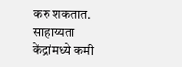करु शकतात. साहाय्यता केंद्रांमध्ये कमी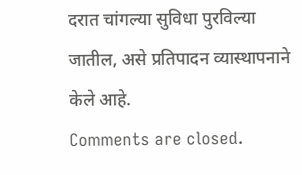दरात चांगल्या सुविधा पुरविल्या जातील, असे प्रतिपादन व्यास्थापनाने केले आहे.
Comments are closed.